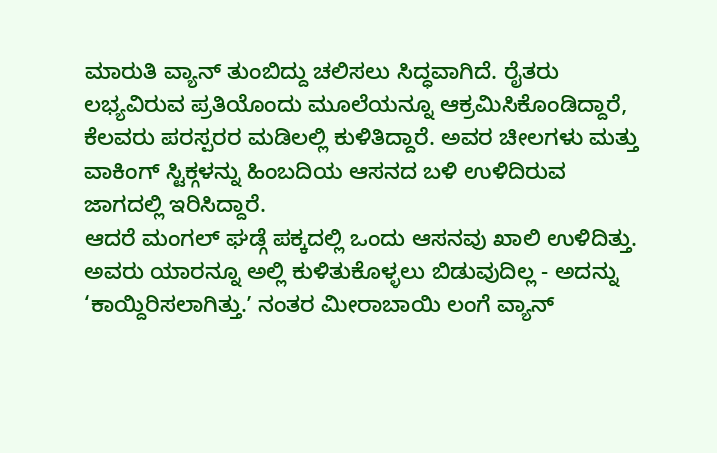ಮಾರುತಿ ವ್ಯಾನ್ ತುಂಬಿದ್ದು ಚಲಿಸಲು ಸಿದ್ಧವಾಗಿದೆ. ರೈತರು ಲಭ್ಯವಿರುವ ಪ್ರತಿಯೊಂದು ಮೂಲೆಯನ್ನೂ ಆಕ್ರಮಿಸಿಕೊಂಡಿದ್ದಾರೆ, ಕೆಲವರು ಪರಸ್ಪರರ ಮಡಿಲಲ್ಲಿ ಕುಳಿತಿದ್ದಾರೆ. ಅವರ ಚೀಲಗಳು ಮತ್ತು ವಾಕಿಂಗ್ ಸ್ಟಿಕ್ಗಳನ್ನು ಹಿಂಬದಿಯ ಆಸನದ ಬಳಿ ಉಳಿದಿರುವ ಜಾಗದಲ್ಲಿ ಇರಿಸಿದ್ದಾರೆ.
ಆದರೆ ಮಂಗಲ್ ಘಡ್ಗೆ ಪಕ್ಕದಲ್ಲಿ ಒಂದು ಆಸನವು ಖಾಲಿ ಉಳಿದಿತ್ತು. ಅವರು ಯಾರನ್ನೂ ಅಲ್ಲಿ ಕುಳಿತುಕೊಳ್ಳಲು ಬಿಡುವುದಿಲ್ಲ - ಅದನ್ನು ‘ಕಾಯ್ದಿರಿಸಲಾಗಿತ್ತು.ʼ ನಂತರ ಮೀರಾಬಾಯಿ ಲಂಗೆ ವ್ಯಾನ್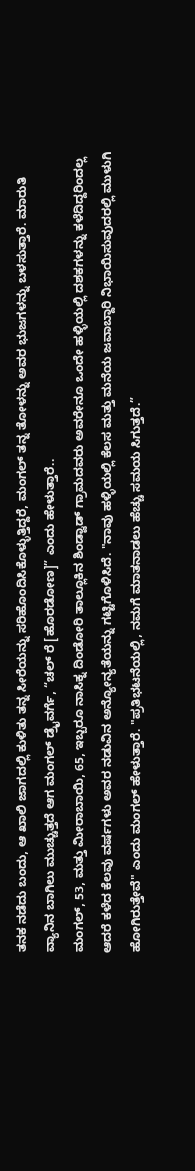ತನಕ ನಡೆದು ಬಂದು, ಆ ಖಾಲಿ ಜಾಗದಲ್ಲಿ ಕುಳಿತು ತನ್ನ ಸೀರೆಯನ್ನು ಸರಿಹೊಂದಿಸಿಕೊಳ್ಳುತ್ತಿದ್ದರೆ, ಮಂಗಲ್ ತನ್ನ ತೋಳನ್ನು ಅವರ ಭುಜಗಳನ್ನು ಬಳಸುತ್ತಾರೆ. ಮಾರುತಿ ವ್ಯಾನಿನ ಬಾಗಿಲು ಮುಚ್ಚುತ್ತದೆ ಆಗ ಮಂಗಲ್ ಡ್ರೈವರ್ಗೆ, “ಚಲ್ ರೆ [ಹೊರಡೋಣ]” ಎಂದು ಹೇಳುತ್ತಾರೆ..
ಮಂಗಲ್, 53, ಮತ್ತು ಮೀರಾಬಾಯಿ, 65, ಇಬ್ಬರೂ ನಾಸಿಕ್ನ ದಿಂಡೋರಿ ತಾಲ್ಲೂಕಿನ ಶಿಂಡ್ವಾಡ್ ಗ್ರಾಮದವರು ಅವರೇನೂ ಒಂದೇ ಹಳ್ಳಿಯಲ್ಲಿ ದಶಕಗಳನ್ನು ಕಳೆದಿದ್ದರಿಂದಲ್ಲ ಆದರೆ ಕಳೆದ ಕೆಲವು ವರ್ಷಗಳು ಅವರ ನಡುವಿನ ಅನ್ಯೋನ್ಯತೆಯನ್ನು ಗಟ್ಟಿಗೊಳಿಸಿದೆ. "ನಾವು ಹಳ್ಳಿಯಲ್ಲಿ ಕೆಲಸ ಮತ್ತು ಮನೆಯ ಜವಾಬ್ದಾರಿ ನಿಭಾಯಿಸುವುದರಲ್ಲಿ ಮುಳುಗಿ ಹೋಗಿರುತ್ತೇವೆ" ಎಂದು ಮಂಗಲ್ ಹೇಳುತ್ತಾರೆ. "ಪ್ರತಿಭಟನೆಯಲ್ಲಿ, ನಮಗೆ ಮಾತನಾಡಲು ಹೆಚ್ಚು ಸಮಯ ಸಿಗುತ್ತದೆ.”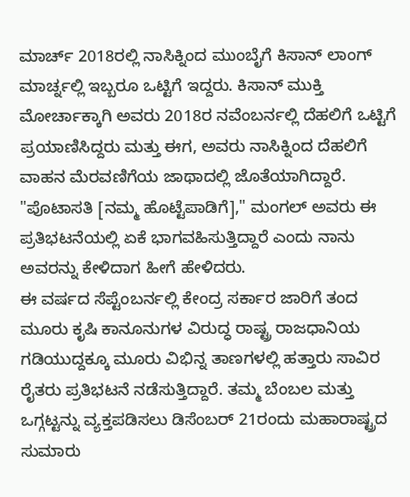ಮಾರ್ಚ್ 2018ರಲ್ಲಿ ನಾಸಿಕ್ನಿಂದ ಮುಂಬೈಗೆ ಕಿಸಾನ್ ಲಾಂಗ್ ಮಾರ್ಚ್ನಲ್ಲಿ ಇಬ್ಬರೂ ಒಟ್ಟಿಗೆ ಇದ್ದರು. ಕಿಸಾನ್ ಮುಕ್ತಿ ಮೋರ್ಚಾಕ್ಕಾಗಿ ಅವರು 2018ರ ನವೆಂಬರ್ನಲ್ಲಿ ದೆಹಲಿಗೆ ಒಟ್ಟಿಗೆ ಪ್ರಯಾಣಿಸಿದ್ದರು ಮತ್ತು ಈಗ, ಅವರು ನಾಸಿಕ್ನಿಂದ ದೆಹಲಿಗೆ ವಾಹನ ಮೆರವಣಿಗೆಯ ಜಾಥಾದಲ್ಲಿ ಜೊತೆಯಾಗಿದ್ದಾರೆ. "ಪೊಟಾಸತಿ [ನಮ್ಮ ಹೊಟ್ಟೆಪಾಡಿಗೆ]," ಮಂಗಲ್ ಅವರು ಈ ಪ್ರತಿಭಟನೆಯಲ್ಲಿ ಏಕೆ ಭಾಗವಹಿಸುತ್ತಿದ್ದಾರೆ ಎಂದು ನಾನು ಅವರನ್ನು ಕೇಳಿದಾಗ ಹೀಗೆ ಹೇಳಿದರು.
ಈ ವರ್ಷದ ಸೆಪ್ಟೆಂಬರ್ನಲ್ಲಿ ಕೇಂದ್ರ ಸರ್ಕಾರ ಜಾರಿಗೆ ತಂದ ಮೂರು ಕೃಷಿ ಕಾನೂನುಗಳ ವಿರುದ್ಧ ರಾಷ್ಟ್ರ ರಾಜಧಾನಿಯ ಗಡಿಯುದ್ದಕ್ಕೂ ಮೂರು ವಿಭಿನ್ನ ತಾಣಗಳಲ್ಲಿ ಹತ್ತಾರು ಸಾವಿರ ರೈತರು ಪ್ರತಿಭಟನೆ ನಡೆಸುತ್ತಿದ್ದಾರೆ. ತಮ್ಮ ಬೆಂಬಲ ಮತ್ತು ಒಗ್ಗಟ್ಟನ್ನು ವ್ಯಕ್ತಪಡಿಸಲು ಡಿಸೆಂಬರ್ 21ರಂದು ಮಹಾರಾಷ್ಟ್ರದ ಸುಮಾರು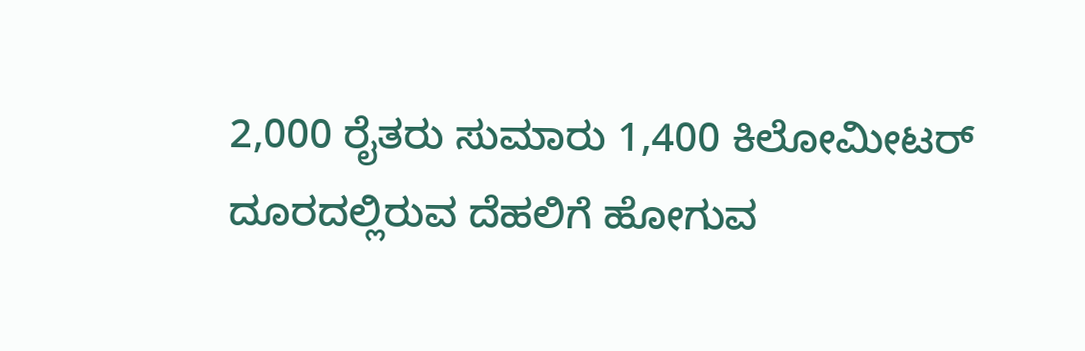2,000 ರೈತರು ಸುಮಾರು 1,400 ಕಿಲೋಮೀಟರ್ ದೂರದಲ್ಲಿರುವ ದೆಹಲಿಗೆ ಹೋಗುವ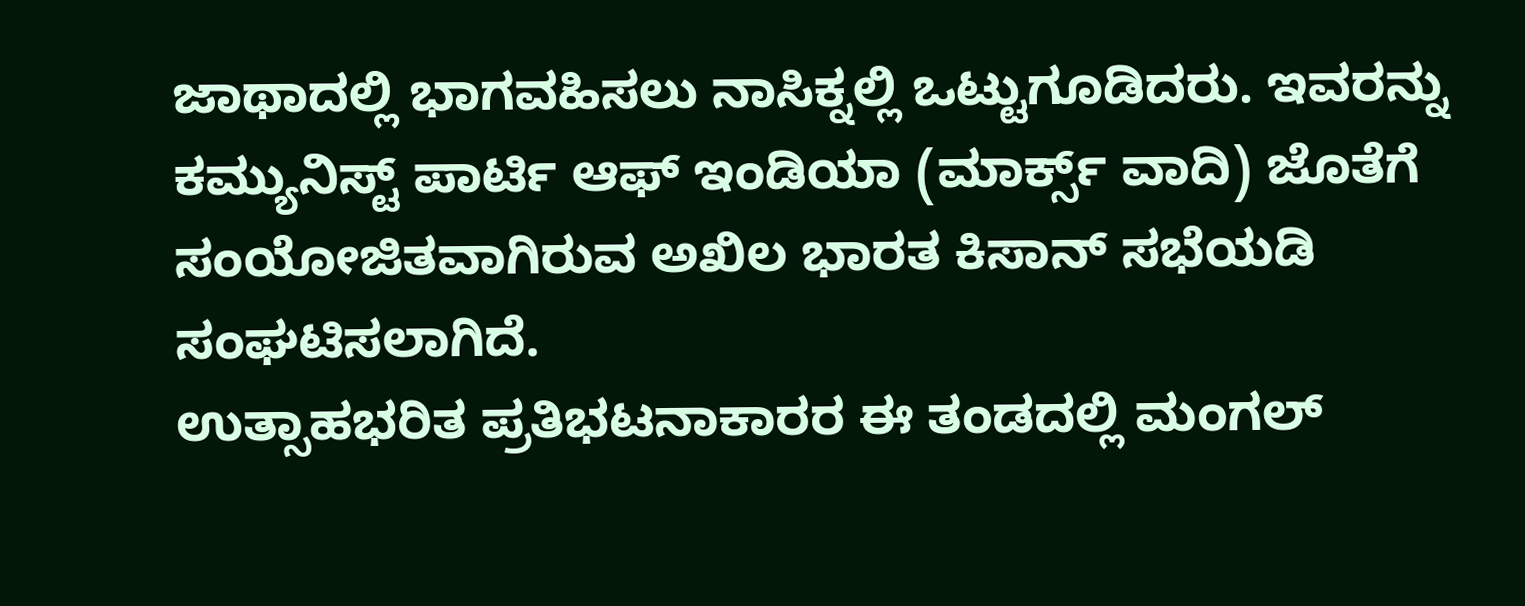ಜಾಥಾದಲ್ಲಿ ಭಾಗವಹಿಸಲು ನಾಸಿಕ್ನಲ್ಲಿ ಒಟ್ಟುಗೂಡಿದರು. ಇವರನ್ನು ಕಮ್ಯುನಿಸ್ಟ್ ಪಾರ್ಟಿ ಆಫ್ ಇಂಡಿಯಾ (ಮಾರ್ಕ್ಸ್ ವಾದಿ) ಜೊತೆಗೆ ಸಂಯೋಜಿತವಾಗಿರುವ ಅಖಿಲ ಭಾರತ ಕಿಸಾನ್ ಸಭೆಯಡಿ ಸಂಘಟಿಸಲಾಗಿದೆ.
ಉತ್ಸಾಹಭರಿತ ಪ್ರತಿಭಟನಾಕಾರರ ಈ ತಂಡದಲ್ಲಿ ಮಂಗಲ್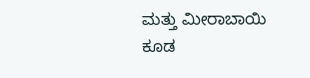ಮತ್ತು ಮೀರಾಬಾಯಿ ಕೂಡ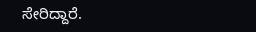ಸೇರಿದ್ದಾರೆ.